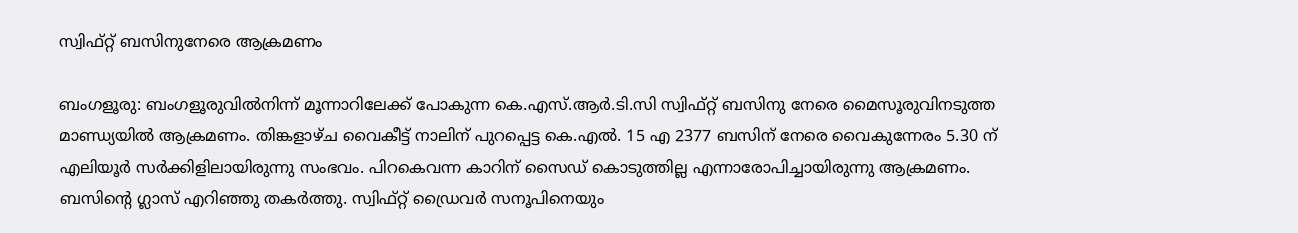സ്വിഫ്റ്റ് ബസിനുനേരെ ആക്രമണം

ബംഗളൂരു: ബംഗളൂരുവിൽനിന്ന് മൂന്നാറിലേക്ക് പോകുന്ന കെ.എസ്.ആര്‍.ടി.സി സ്വിഫ്റ്റ് ബസിനു നേരെ മൈസൂരുവിനടുത്ത മാണ്ഡ്യയിൽ ആക്രമണം. തിങ്കളാഴ്ച വൈകീട്ട് നാലിന് പുറപ്പെട്ട കെ.എൽ. 15 എ 2377 ബസിന് നേരെ വൈകുന്നേരം 5.30 ന് എലിയൂര്‍ സര്‍ക്കിളിലായിരുന്നു സംഭവം. പിറകെവന്ന കാറിന് സൈഡ് കൊടുത്തില്ല എന്നാരോപിച്ചായിരുന്നു ആക്രമണം. ബസിന്‍റെ ഗ്ലാസ് എറിഞ്ഞു തകര്‍ത്തു. സ്വിഫ്റ്റ് ഡ്രൈവര്‍ സനൂപിനെയും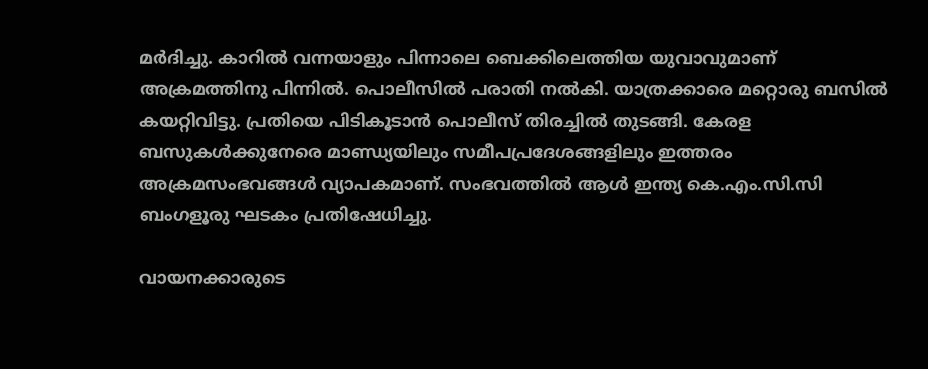മർദിച്ചു. കാറിൽ വന്നയാളും പിന്നാലെ ബെക്കിലെത്തിയ യുവാവുമാണ് അക്രമത്തിനു പിന്നിൽ. പൊലീസില്‍ പരാതി നല്‍കി. യാത്രക്കാരെ മറ്റൊരു ബസില്‍ കയറ്റിവിട്ടു. പ്രതിയെ പിടികൂടാന്‍ പൊലീസ് തിരച്ചില്‍ തുടങ്ങി. കേരള ബസുകൾക്കുനേരെ മാണ്ഡ്യയിലും സമീപപ്രദേശങ്ങളിലും ഇത്തരം അക്രമസംഭവങ്ങൾ വ്യാപകമാണ്. സംഭവത്തിൽ ആള്‍ ഇന്ത്യ കെ.എം.സി.സി ബംഗളൂരു ഘടകം പ്രതിഷേധിച്ചു.

വായനക്കാരുടെ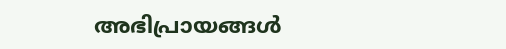അഭിപ്രായങ്ങള്‍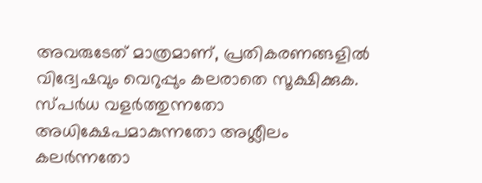അവരുടേത് മാത്രമാണ്, പ്രതികരണങ്ങളിൽ വിദ്വേഷവും വെറുപ്പും കലരാതെ സൂക്ഷിക്കുക. സ്പർധ വളർത്തുന്നതോ അധിക്ഷേപമാകുന്നതോ അശ്ലീലം കലർന്നതോ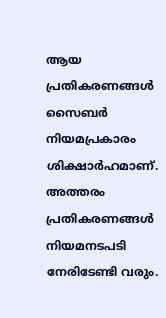ആയ പ്രതികരണങ്ങൾ സൈബർ നിയമപ്രകാരം ശിക്ഷാർഹമാണ്. അത്തരം പ്രതികരണങ്ങൾ നിയമനടപടി നേരിടേണ്ടി വരും.